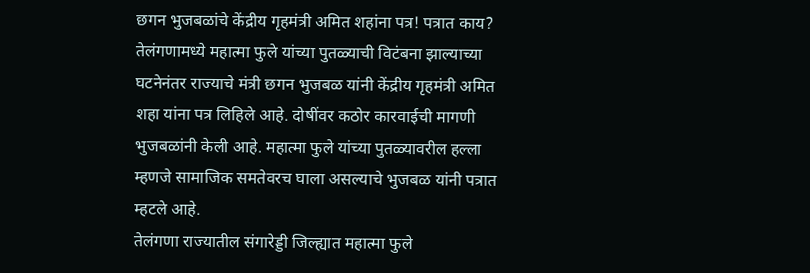छगन भुजबळांचे केंद्रीय गृहमंत्री अमित शहांना पत्र! पत्रात काय?
तेलंगणामध्ये महात्मा फुले यांच्या पुतळ्याची विटंबना झाल्याच्या घटनेनंतर राज्याचे मंत्री छगन भुजबळ यांनी केंद्रीय गृहमंत्री अमित शहा यांना पत्र लिहिले आहे. दोषींवर कठोर कारवाईची मागणी भुजबळांनी केली आहे. महात्मा फुले यांच्या पुतळ्यावरील हल्ला म्हणजे सामाजिक समतेवरच घाला असल्याचे भुजबळ यांनी पत्रात म्हटले आहे.
तेलंगणा राज्यातील संगारेड्डी जिल्ह्यात महात्मा फुले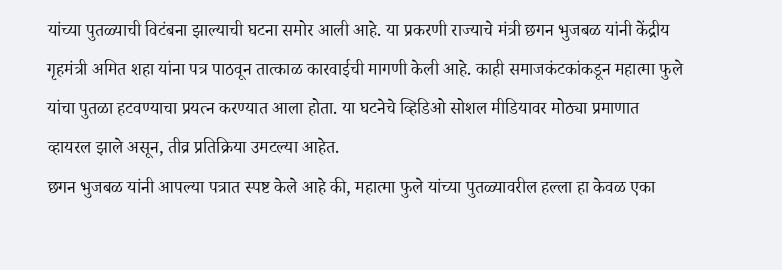यांच्या पुतळ्याची विटंबना झाल्याची घटना समोर आली आहे. या प्रकरणी राज्याचे मंत्री छगन भुजबळ यांनी केंद्रीय गृहमंत्री अमित शहा यांना पत्र पाठवून तात्काळ कारवाईची मागणी केली आहे. काही समाजकंटकांकडून महात्मा फुले यांचा पुतळा हटवण्याचा प्रयत्न करण्यात आला होता. या घटनेचे व्हिडिओ सोशल मीडियावर मोठ्या प्रमाणात व्हायरल झाले असून, तीव्र प्रतिक्रिया उमटल्या आहेत.
छगन भुजबळ यांनी आपल्या पत्रात स्पष्ट केले आहे की, महात्मा फुले यांच्या पुतळ्यावरील हल्ला हा केवळ एका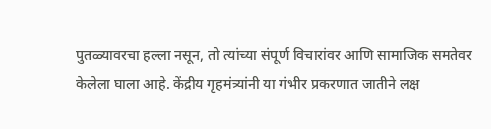पुतळ्यावरचा हल्ला नसून, तो त्यांच्या संपूर्ण विचारांवर आणि सामाजिक समतेवर केलेला घाला आहे. केंद्रीय गृहमंत्र्यांनी या गंभीर प्रकरणात जातीने लक्ष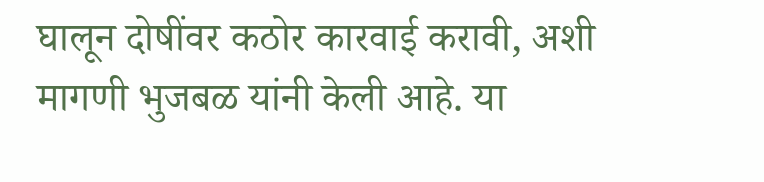घालून दोषींवर कठोर कारवाई करावी, अशी मागणी भुजबळ यांनी केली आहे. या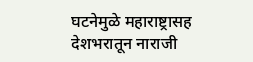घटनेमुळे महाराष्ट्रासह देशभरातून नाराजी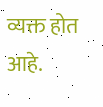व्यक्त होत आहे.